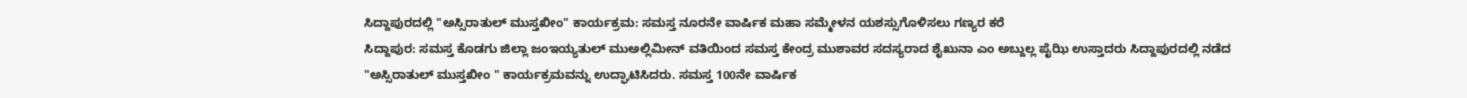ಸಿದ್ದಾಪುರದಲ್ಲಿ "ಅಸ್ಸಿರಾತುಲ್ ಮುಸ್ತಖೀಂ" ಕಾರ್ಯಕ್ರಮ: ಸಮಸ್ತ ನೂರನೇ ವಾರ್ಷಿಕ ಮಹಾ ಸಮ್ಮೇಳನ ಯಶಸ್ಸುಗೊಳಿಸಲು ಗಣ್ಯರ ಕರೆ
ಸಿದ್ದಾಪುರ: ಸಮಸ್ತ ಕೊಡಗು ಜಿಲ್ಲಾ ಜಂಇಯ್ಯತುಲ್ ಮುಅಲ್ಲಿಮೀನ್ ವತಿಯಿಂದ ಸಮಸ್ತ ಕೇಂದ್ರ ಮುಶಾವರ ಸದಸ್ಯರಾದ ಶೈಖುನಾ ಎಂ ಅಬ್ದುಲ್ಲ ಪೈಝಿ ಉಸ್ತಾದರು ಸಿದ್ದಾಪುರದಲ್ಲಿ ನಡೆದ "ಅಸ್ಸಿರಾತುಲ್ ಮುಸ್ತಖೀಂ " ಕಾರ್ಯಕ್ರಮವನ್ನು ಉದ್ಘಾಟಿಸಿದರು. ಸಮಸ್ತ 100ನೇ ವಾರ್ಷಿಕ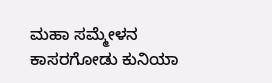ಮಹಾ ಸಮ್ಮೇಳನ ಕಾಸರಗೋಡು ಕುನಿಯಾ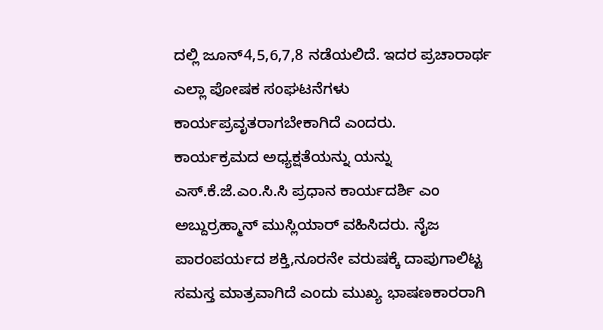ದಲ್ಲಿ ಜೂನ್4,5,6,7,8 ನಡೆಯಲಿದೆ. ಇದರ ಪ್ರಚಾರಾರ್ಥ ಎಲ್ಲಾ ಪೋಷಕ ಸಂಘಟನೆಗಳು ಕಾರ್ಯಪ್ರವೃತರಾಗಬೇಕಾಗಿದೆ ಎಂದರು.
ಕಾರ್ಯಕ್ರಮದ ಅಧ್ಯಕ್ಷತೆಯನ್ನು ಯನ್ನು ಎಸ್.ಕೆ.ಜೆ.ಎಂ.ಸಿ.ಸಿ ಪ್ರಧಾನ ಕಾರ್ಯದರ್ಶಿ ಎಂ ಅಬ್ದುರ್ರಹ್ಮಾನ್ ಮುಸ್ಲಿಯಾರ್ ವಹಿಸಿದರು. ನೈಜ ಪಾರಂಪರ್ಯದ ಶಕ್ತಿ,ನೂರನೇ ವರುಷಕ್ಕೆ ದಾಪುಗಾಲಿಟ್ಟ ಸಮಸ್ತ ಮಾತ್ರವಾಗಿದೆ ಎಂದು ಮುಖ್ಯ ಭಾಷಣಕಾರರಾಗಿ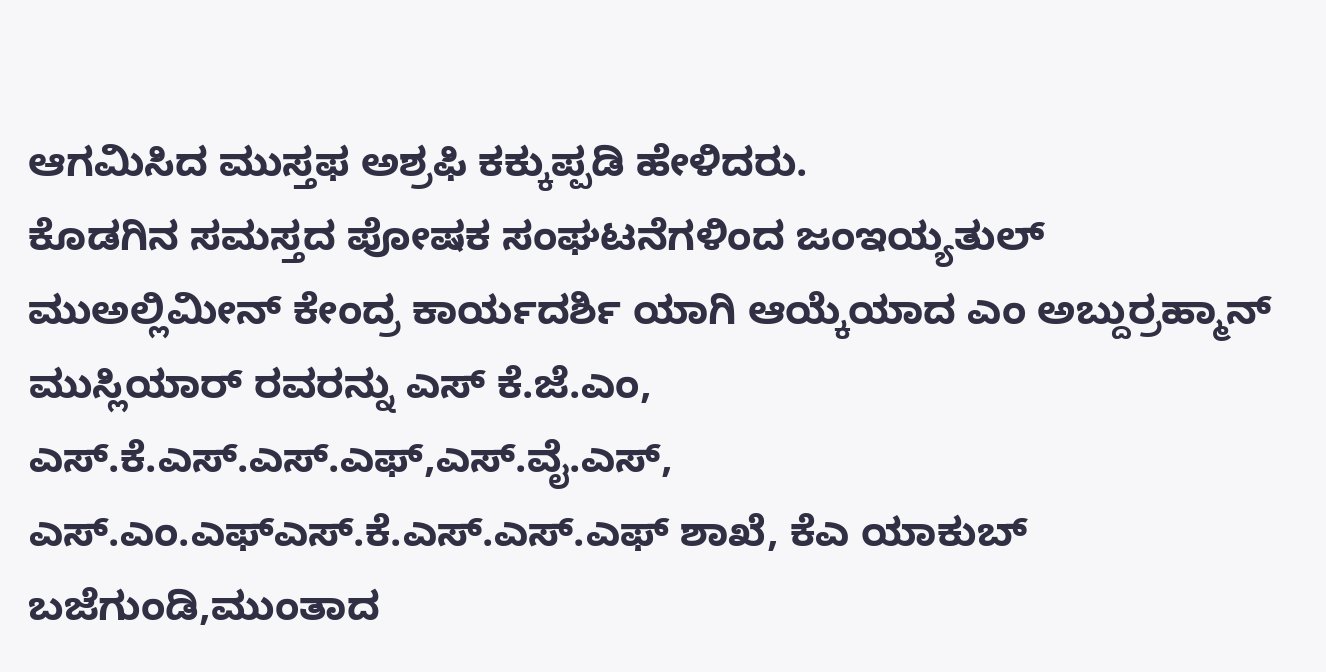ಆಗಮಿಸಿದ ಮುಸ್ತಫ ಅಶ್ರಫಿ ಕಕ್ಕುಪ್ಪಡಿ ಹೇಳಿದರು.
ಕೊಡಗಿನ ಸಮಸ್ತದ ಪೋಷಕ ಸಂಘಟನೆಗಳಿಂದ ಜಂಇಯ್ಯತುಲ್ ಮುಅಲ್ಲಿಮೀನ್ ಕೇಂದ್ರ ಕಾರ್ಯದರ್ಶಿ ಯಾಗಿ ಆಯ್ಕೆಯಾದ ಎಂ ಅಬ್ದುರ್ರಹ್ಮಾನ್ ಮುಸ್ಲಿಯಾರ್ ರವರನ್ನು ಎಸ್ ಕೆ.ಜೆ.ಎಂ, ಎಸ್.ಕೆ.ಎಸ್.ಎಸ್.ಎಫ್,ಎಸ್.ವೈ.ಎಸ್, ಎಸ್.ಎಂ.ಎಫ್ಎಸ್.ಕೆ.ಎಸ್.ಎಸ್.ಎಫ್ ಶಾಖೆ, ಕೆಎ ಯಾಕುಬ್ ಬಜೆಗುಂಡಿ,ಮುಂತಾದ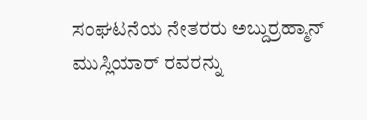ಸಂಘಟನೆಯ ನೇತರರು ಅಬ್ದುರ್ರಹ್ಮಾನ್ ಮುಸ್ಲಿಯಾರ್ ರವರನ್ನು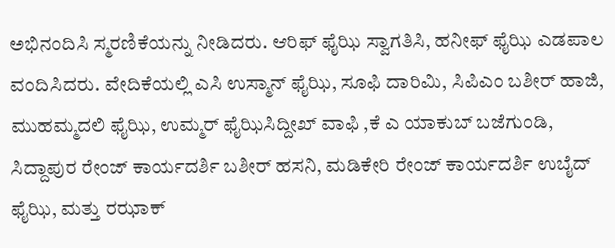ಅಭಿನಂದಿಸಿ ಸ್ಮರಣಿಕೆಯನ್ನು ನೀಡಿದರು. ಆರಿಫ್ ಫೈಝಿ ಸ್ವಾಗತಿಸಿ, ಹನೀಫ್ ಫೈಝಿ ಎಡಪಾಲ ವಂದಿಸಿದರು. ವೇದಿಕೆಯಲ್ಲಿ ಎಸಿ ಉಸ್ಮಾನ್ ಫೈಝಿ, ಸೂಫಿ ದಾರಿಮಿ, ಸಿಪಿಎಂ ಬಶೀರ್ ಹಾಜಿ, ಮುಹಮ್ಮದಲಿ ಫೈಝಿ, ಉಮ್ಮರ್ ಫೈಝಿಸಿದ್ದೀಖ್ ವಾಫಿ ,ಕೆ ಎ ಯಾಕುಬ್ ಬಜೆಗುಂಡಿ, ಸಿದ್ದಾಪುರ ರೇಂಜ್ ಕಾರ್ಯದರ್ಶಿ ಬಶೀರ್ ಹಸನಿ, ಮಡಿಕೇರಿ ರೇಂಜ್ ಕಾರ್ಯದರ್ಶಿ ಉಬೈದ್ ಫೈಝಿ, ಮತ್ತು ರಝಾಕ್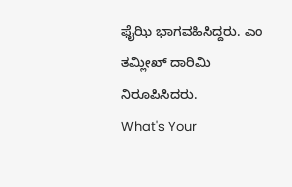ಫೈಝಿ ಭಾಗವಹಿಸಿದ್ದರು. ಎಂ ತಮ್ಲೀಖ್ ದಾರಿಮಿ ನಿರೂಪಿಸಿದರು.
What's Your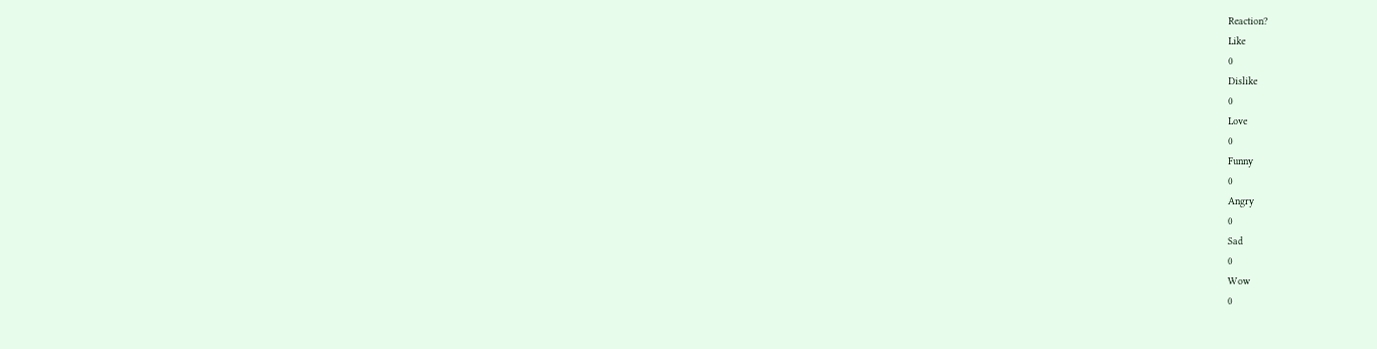Reaction?
Like
0
Dislike
0
Love
0
Funny
0
Angry
0
Sad
0
Wow
0